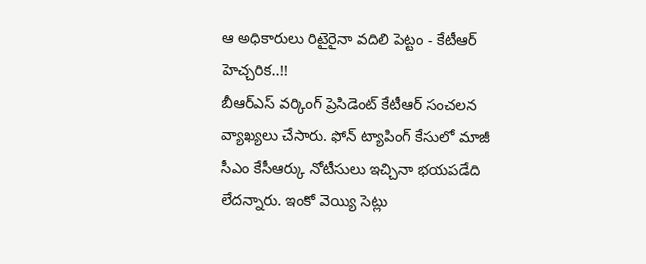ఆ అధికారులు రిటైరైనా వదిలి పెట్టం - కేటీఆర్ హెచ్చరిక..!!
బీఆర్ఎస్ వర్కింగ్ ప్రెసిడెంట్ కేటీఆర్ సంచలన వ్యాఖ్యలు చేసారు. ఫోన్ ట్యాపింగ్ కేసులో మాజీ సీఎం కేసీఆర్కు నోటీసులు ఇచ్చినా భయపడేది లేదన్నారు. ఇంకో వెయ్యి సెట్లు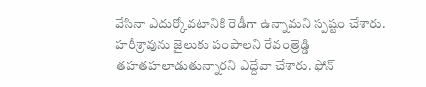వేసినా ఎదుర్కోవటానికి రెడీగా ఉన్నామని స్పష్టం చేశారు. హరీశ్రావును జైలుకు పంపాలని రేవంత్రెడ్డి తహతహలాడుతున్నారని ఎద్దేవా చేశారు. ఫోన్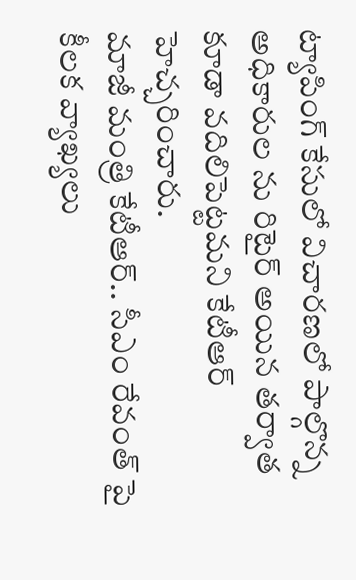ట్యాపింగ్ కేసులో విచారణలో పాల్గొన్న అధికారుల ను రిటైర్ అయిన తర్వాత కూడా వదిలిపెట్టమని కేటీఆర్ హెచ్చరించారు.
మాజీ మంత్రి కేటీఆర్.. సీఎం రేవంత్ పై కీలక వ్యాఖ్యలు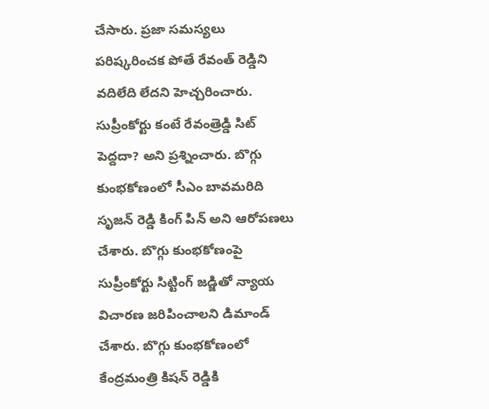చేసారు. ప్రజా సమస్యలు పరిష్కరించక పోతే రేవంత్ రెడ్డిని వదిలేది లేదని హెచ్చరించారు. సుప్రీంకోర్టు కంటే రేవంత్రెడ్డి సిట్ పెద్దదా? అని ప్రశ్నించారు. బొగ్గు కుంభకోణంలో సీఎం బావమరిది సృజన్ రెడ్డి కింగ్ పిన్ అని ఆరోపణలు చేశారు. బొగ్గు కుంభకోణంపై సుప్రీంకోర్టు సిట్టింగ్ జడ్జితో న్యాయ విచారణ జరిపించాలని డిమాండ్ చేశారు. బొగ్గు కుంభకోణంలో కేంద్రమంత్రి కిషన్ రెడ్డికి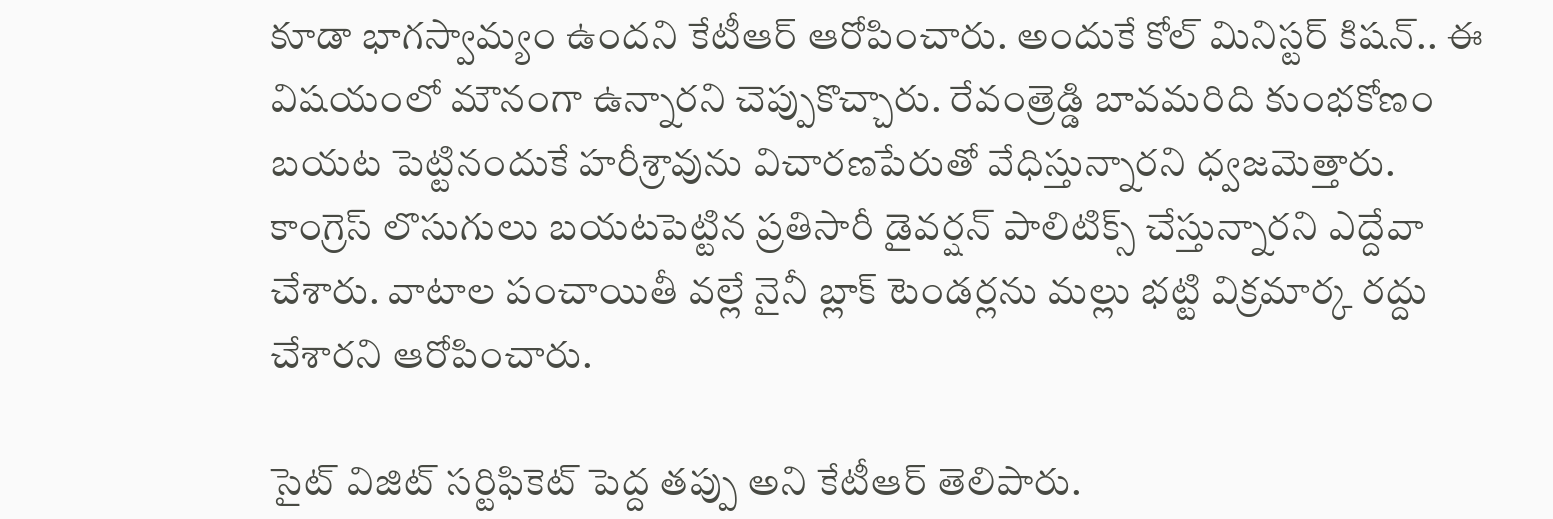కూడా భాగస్వామ్యం ఉందని కేటీఆర్ ఆరోపించారు. అందుకే కోల్ మినిస్టర్ కిషన్.. ఈ విషయంలో మౌనంగా ఉన్నారని చెప్పుకొచ్చారు. రేవంత్రెడ్డి బావమరిది కుంభకోణం బయట పెట్టినందుకే హరీశ్రావును విచారణపేరుతో వేధిస్తున్నారని ధ్వజమెత్తారు. కాంగ్రెస్ లొసుగులు బయటపెట్టిన ప్రతిసారీ డైవర్షన్ పాలిటిక్స్ చేస్తున్నారని ఎద్దేవా చేశారు. వాటాల పంచాయితీ వల్లే నైనీ బ్లాక్ టెండర్లను మల్లు భట్టి విక్రమార్క రద్దు చేశారని ఆరోపించారు.

సైట్ విజిట్ సర్టిఫికెట్ పెద్ద తప్పు అని కేటీఆర్ తెలిపారు.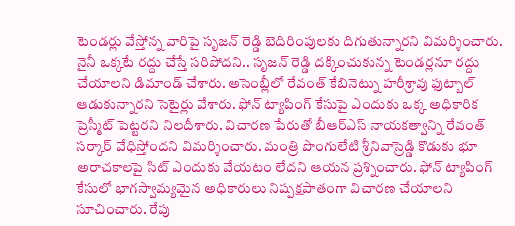టెండర్లు వేస్తోన్న వారిపై సృజన్ రెడ్డి బెదిరింపులకు దిగుతున్నారని విమర్శించారు. నైనీ ఒక్కటే రద్దు చేస్తే సరిపోదని.. సృజన్ రెడ్డి దక్కించుకున్న టెండర్లనూ రద్దు చేయాలని డిమాండ్ చేశారు. అసెంబ్లీలో రేవంత్ కేబినెట్ను హరీశ్రావు ఫుట్బాల్ ఆడుకున్నారని సెటైర్లు వేశారు. ఫోన్ ట్యాపింగ్ కేసుపై ఎందుకు ఒక్క అధికారిక ప్రెస్మీట్ పెట్టరని నిలదీశారు. విచారణ పేరుతో బీఆర్ఎస్ నాయకత్వాన్ని రేవంత్ సర్కార్ వేధిస్తోందని విమర్శించారు. మంత్రి పొంగులేటి శ్రీనివాస్రెడ్డి కొడుకు భూ అరాచకాలపై సిట్ ఎందుకు వేయటం లేదని ఆయన ప్రశ్నించారు. ఫోన్ ట్యాపింగ్ కేసులో భాగస్వామ్యమైన అధికారులు నిష్పక్షపాతంగా విచారణ చేయాలని సూచించారు. రేపు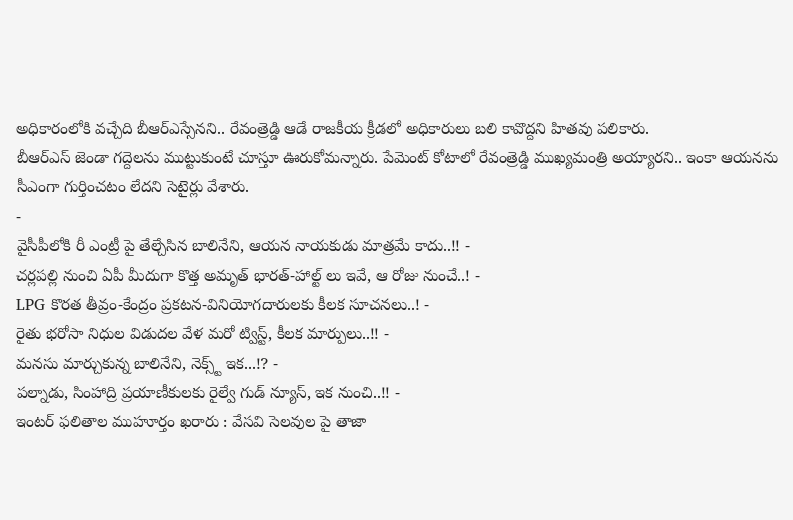అధికారంలోకి వచ్చేది బీఆర్ఎస్సేనని.. రేవంత్రెడ్డి ఆడే రాజకీయ క్రీడలో అధికారులు బలి కావొద్దని హితవు పలికారు.
బీఆర్ఎస్ జెండా గద్దెలను ముట్టుకుంటే చూస్తూ ఊరుకోమన్నారు. పేమెంట్ కోటాలో రేవంత్రెడ్డి ముఖ్యమంత్రి అయ్యారని.. ఇంకా ఆయనను సీఎంగా గుర్తించటం లేదని సెటైర్లు వేశారు.
-
వైసీపీలోకి రీ ఎంట్రీ పై తేల్చేసిన బాలినేని, ఆయన నాయకుడు మాత్రమే కాదు..!! -
చర్లపల్లి నుంచి ఏపీ మీదుగా కొత్త అమృత్ భారత్-హాల్ట్ లు ఇవే, ఆ రోజు నుంచే..! -
LPG కొరత తీవ్రం-కేంద్రం ప్రకటన-వినియోగదారులకు కీలక సూచనలు..! -
రైతు భరోసా నిధుల విడుదల వేళ మరో ట్విస్ట్, కీలక మార్పులు..!! -
మనసు మార్చుకున్న బాలినేని, నెక్స్ట్ ఇక...!? -
పల్నాడు, సింహాద్రి ప్రయాణీకులకు రైల్వే గుడ్ న్యూస్, ఇక నుంచి..!! -
ఇంటర్ ఫలితాల ముహూర్తం ఖరారు : వేసవి సెలవుల పై తాజా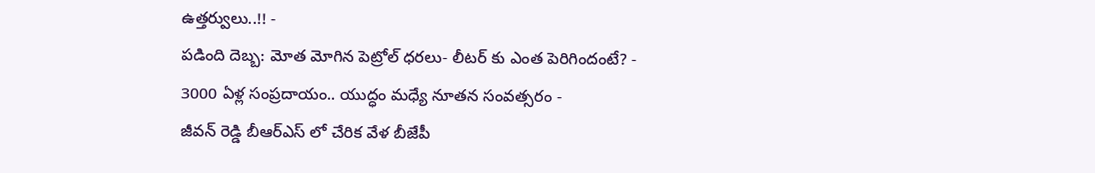ఉత్తర్వులు..!! -
పడింది దెబ్బ: మోత మోగిన పెట్రోల్ ధరలు- లీటర్ కు ఎంత పెరిగిందంటే? -
3000 ఏళ్ల సంప్రదాయం.. యుద్ధం మధ్యే నూతన సంవత్సరం -
జీవన్ రెడ్డి బీఆర్ఎస్ లో చేరిక వేళ బీజేపీ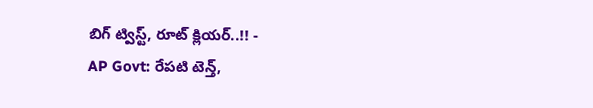బిగ్ ట్విస్ట్, రూట్ క్లియర్..!! -
AP Govt: రేపటి టెన్త్,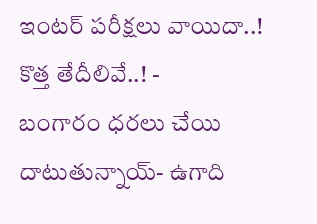ఇంటర్ పరీక్షలు వాయిదా..! కొత్త తేదీలివే..! -
బంగారం ధరలు చేయి దాటుతున్నాయ్- ఉగాది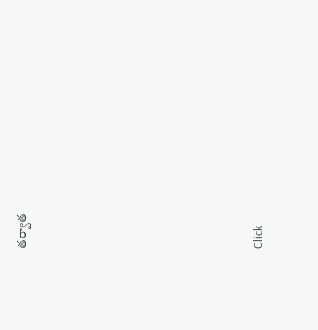తర్వాత












Click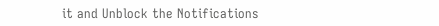it and Unblock the Notifications